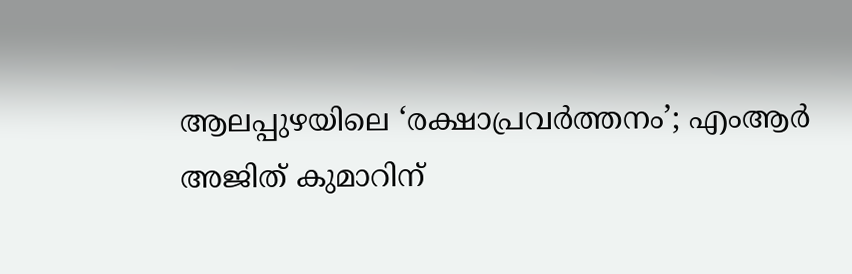ആലപ്പുഴയിലെ ‘രക്ഷാപ്രവർത്തനം’; എംആർ അജിത് കുമാറിന്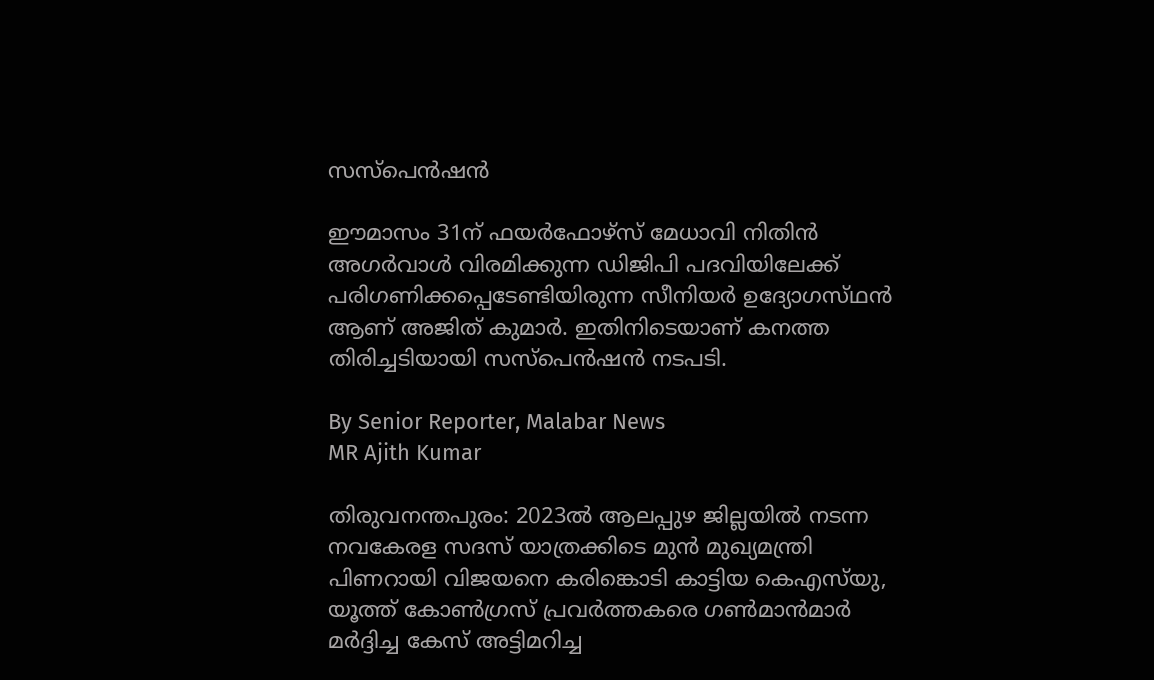സസ്‌പെൻഷൻ

ഈമാസം 31ന് ഫയർഫോഴ്‌സ് മേധാവി നിതിൻ അഗർവാൾ വിരമിക്കുന്ന ഡിജിപി പദവിയിലേക്ക് പരിഗണിക്കപ്പെടേണ്ടിയിരുന്ന സീനിയർ ഉദ്യോഗസ്‌ഥൻ ആണ് അജിത് കുമാർ. ഇതിനിടെയാണ് കനത്ത തിരിച്ചടിയായി സസ്‌പെൻഷൻ നടപടി.

By Senior Reporter, Malabar News
MR Ajith Kumar

തിരുവനന്തപുരം: 2023ൽ ആലപ്പുഴ ജില്ലയിൽ നടന്ന നവകേരള സദസ് യാത്രക്കിടെ മുൻ മുഖ്യമന്ത്രി പിണറായി വിജയനെ കരിങ്കൊടി കാട്ടിയ കെഎസ്‌യു, യൂത്ത് കോൺഗ്രസ് പ്രവർത്തകരെ ഗൺമാൻമാർ മർദ്ദിച്ച കേസ് അട്ടിമറിച്ച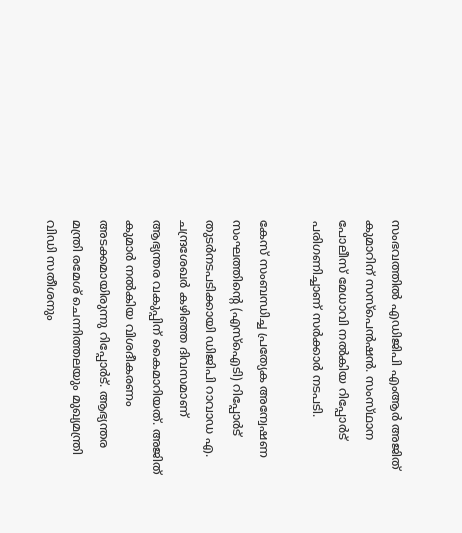സംഭവത്തിൽ എഡിജിപി എംആർ അജിത് കുമാറിന് സസ്‌പെൻഷൻ. സംസ്‌ഥാന പോലീസ് മേധാവി നൽകിയ റിപ്പോർട് പരിഗണിച്ചാണ് സർക്കാർ നടപടി.

കേസ് സംബന്ധിച്ച പ്രത്യേക അന്വേഷണ സംഘത്തിന്റെ (എസ്ഐടി) റിപ്പോർട് തുടർനടപടിക്കായി ഡിജിപി റാവാഡ എ. ചന്ദ്രശേഖർ കഴിഞ്ഞ ദിവസമാണ് ആഭ്യന്തര വകുപ്പിന് കൈമാറിയത്. അജിത് കുമാർ നൽകിയ വിശദീകരണം അടക്കമായിരുന്നു റിപ്പോർട്. ആഭ്യന്തര മന്ത്രി രമേശ് ചെന്നിത്തലയും മുഖ്യമന്ത്രി വിഡി സതീശനും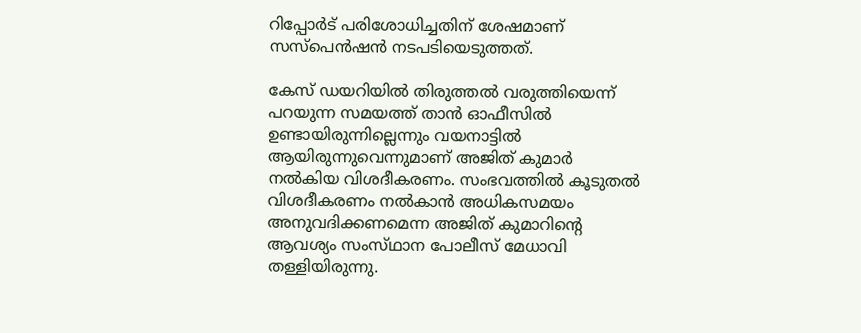റിപ്പോർട് പരിശോധിച്ചതിന് ശേഷമാണ് സസ്‌പെൻഷൻ നടപടിയെടുത്തത്.

കേസ് ഡയറിയിൽ തിരുത്തൽ വരുത്തിയെന്ന് പറയുന്ന സമയത്ത് താൻ ഓഫീസിൽ ഉണ്ടായിരുന്നില്ലെന്നും വയനാട്ടിൽ ആയിരുന്നുവെന്നുമാണ് അജിത് കുമാർ നൽകിയ വിശദീകരണം. സംഭവത്തിൽ കൂടുതൽ വിശദീകരണം നൽകാൻ അധികസമയം അനുവദിക്കണമെന്ന അജിത് കുമാറിന്റെ ആവശ്യം സംസ്‌ഥാന പോലീസ് മേധാവി തള്ളിയിരുന്നു.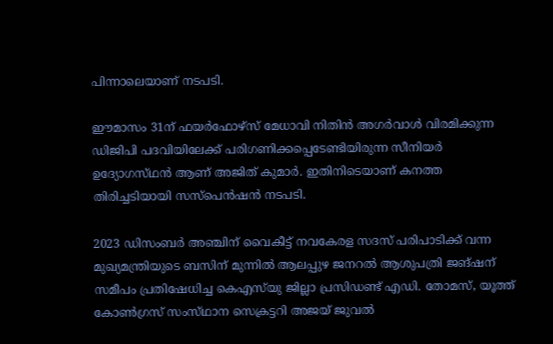പിന്നാലെയാണ് നടപടി.

ഈമാസം 31ന് ഫയർഫോഴ്‌സ് മേധാവി നിതിൻ അഗർവാൾ വിരമിക്കുന്ന ഡിജിപി പദവിയിലേക്ക് പരിഗണിക്കപ്പെടേണ്ടിയിരുന്ന സീനിയർ ഉദ്യോഗസ്‌ഥൻ ആണ് അജിത് കുമാർ. ഇതിനിടെയാണ് കനത്ത തിരിച്ചടിയായി സസ്‌പെൻഷൻ നടപടി.

2023 ഡിസംബർ അഞ്ചിന് വൈകീട്ട് നവകേരള സദസ് പരിപാടിക്ക് വന്ന മുഖ്യമന്ത്രിയുടെ ബസിന് മുന്നിൽ ആലപ്പുഴ ജനറൽ ആശുപത്രി ജങ്ഷന് സമീപം പ്രതിഷേധിച്ച കെഎസ്‌യു ജില്ലാ പ്രസിഡണ്ട് എഡി. തോമസ്, യൂത്ത് കോൺഗ്രസ് സംസ്‌ഥാന സെക്രട്ടറി അജയ് ജുവൽ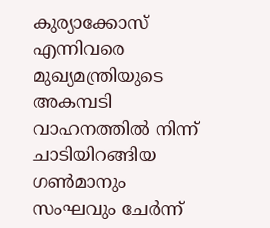കുര്യാക്കോസ് എന്നിവരെ മുഖ്യമന്ത്രിയുടെ അകമ്പടി വാഹനത്തിൽ നിന്ന് ചാടിയിറങ്ങിയ ഗൺമാനും സംഘവും ചേർന്ന്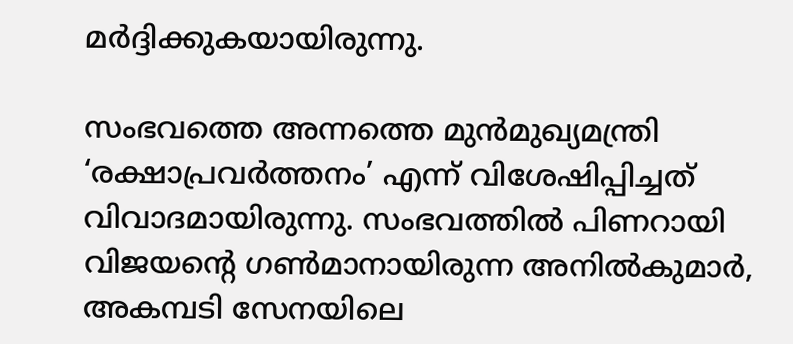മർദ്ദിക്കുകയായിരുന്നു.

സംഭവത്തെ അന്നത്തെ മുൻമുഖ്യമന്ത്രി ‘രക്ഷാപ്രവർത്തനം’ എന്ന് വിശേഷിപ്പിച്ചത് വിവാദമായിരുന്നു. സംഭവത്തിൽ പിണറായി വിജയന്റെ ഗൺമാനായിരുന്ന അനിൽകുമാർ, അകമ്പടി സേനയിലെ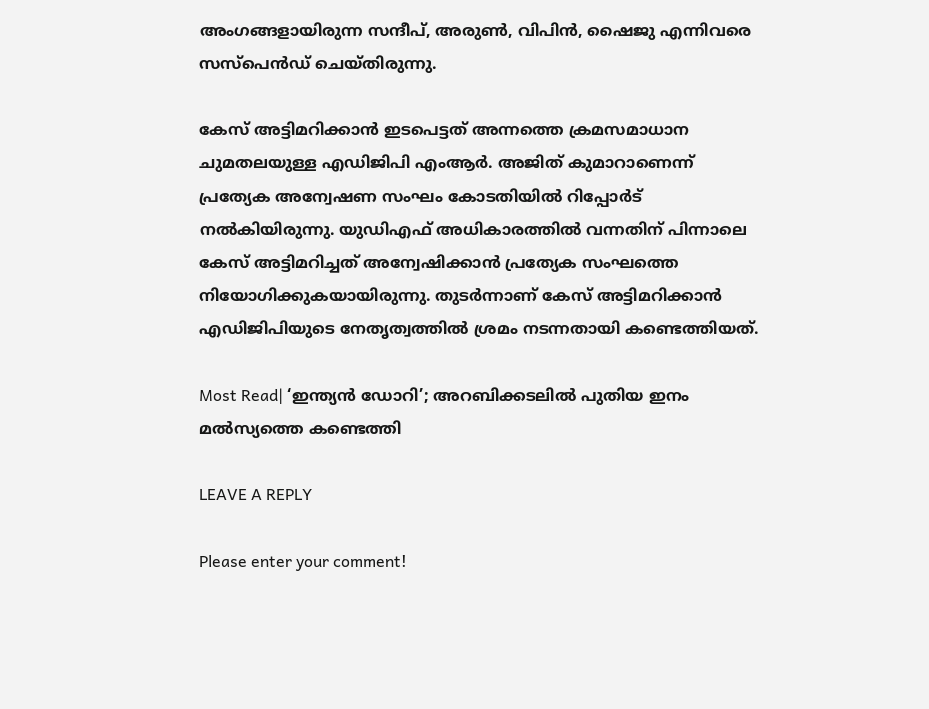അംഗങ്ങളായിരുന്ന സന്ദീപ്, അരുൺ, വിപിൻ, ഷൈജു എന്നിവരെ സസ്‌പെൻഡ് ചെയ്‌തിരുന്നു.

കേസ് അട്ടിമറിക്കാൻ ഇടപെട്ടത് അന്നത്തെ ക്രമസമാധാന ചുമതലയുള്ള എഡിജിപി എംആർ. അജിത് കുമാറാണെന്ന് പ്രത്യേക അന്വേഷണ സംഘം കോടതിയിൽ റിപ്പോർട് നൽകിയിരുന്നു. യുഡിഎഫ് അധികാരത്തിൽ വന്നതിന് പിന്നാലെ കേസ് അട്ടിമറിച്ചത് അന്വേഷിക്കാൻ പ്രത്യേക സംഘത്തെ നിയോഗിക്കുകയായിരുന്നു. തുടർന്നാണ് കേസ് അട്ടിമറിക്കാൻ എഡിജിപിയുടെ നേതൃത്വത്തിൽ ശ്രമം നടന്നതായി കണ്ടെത്തിയത്.

Most Read| ‘ഇന്ത്യൻ ഡോറി’; അറബിക്കടലിൽ പുതിയ ഇനം മൽസ്യത്തെ കണ്ടെത്തി

LEAVE A REPLY

Please enter your comment!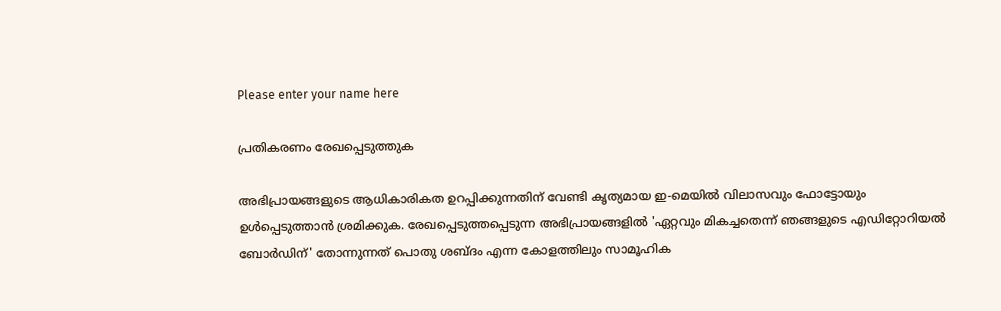Please enter your name here

പ്രതികരണം രേഖപ്പെടുത്തുക

അഭിപ്രായങ്ങളുടെ ആധികാരികത ഉറപ്പിക്കുന്നതിന് വേണ്ടി കൃത്യമായ ഇ-മെയിൽ വിലാസവും ഫോട്ടോയും ഉൾപ്പെടുത്താൻ ശ്രമിക്കുക. രേഖപ്പെടുത്തപ്പെടുന്ന അഭിപ്രായങ്ങളിൽ 'ഏറ്റവും മികച്ചതെന്ന് ഞങ്ങളുടെ എഡിറ്റോറിയൽ ബോർഡിന്' തോന്നുന്നത് പൊതു ശബ്‌ദം എന്ന കോളത്തിലും സാമൂഹിക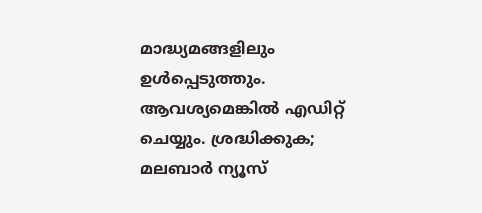മാദ്ധ്യമങ്ങളിലും ഉൾപ്പെടുത്തും. ആവശ്യമെങ്കിൽ എഡിറ്റ് ചെയ്യും. ശ്രദ്ധിക്കുക; മലബാർ ന്യൂസ്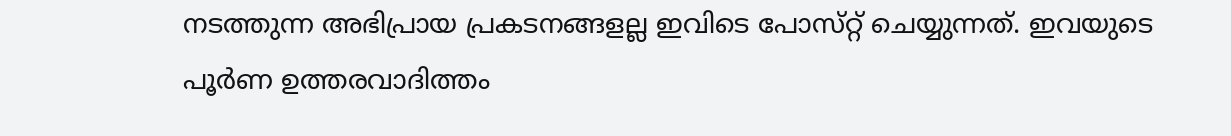നടത്തുന്ന അഭിപ്രായ പ്രകടനങ്ങളല്ല ഇവിടെ പോസ്‌റ്റ് ചെയ്യുന്നത്. ഇവയുടെ പൂർണ ഉത്തരവാദിത്തം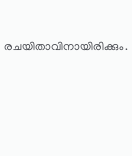രചയിതാവിനായിരിക്കും.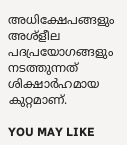അധിക്ഷേപങ്ങളും അശ്‌ളീല പദപ്രയോഗങ്ങളും നടത്തുന്നത് ശിക്ഷാർഹമായ കുറ്റമാണ്.

YOU MAY LIKE